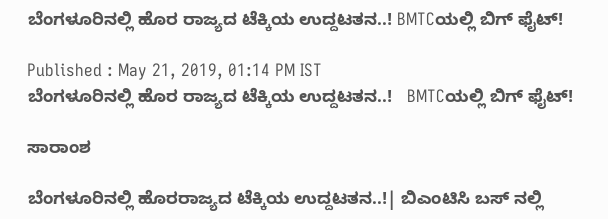ಬೆಂಗಳೂರಿನಲ್ಲಿ ಹೊರ ರಾಜ್ಯದ ಟೆಕ್ಕಿಯ ಉದ್ದಟತನ..! BMTCಯಲ್ಲಿ ಬಿಗ್ ಫೈಟ್!

Published : May 21, 2019, 01:14 PM IST
ಬೆಂಗಳೂರಿನಲ್ಲಿ ಹೊರ ರಾಜ್ಯದ ಟೆಕ್ಕಿಯ ಉದ್ದಟತನ..!   BMTCಯಲ್ಲಿ ಬಿಗ್ ಫೈಟ್!

ಸಾರಾಂಶ

ಬೆಂಗಳೂರಿನಲ್ಲಿ ಹೊರರಾಜ್ಯದ ಟೆಕ್ಕಿಯ ಉದ್ದಟತನ..!| ಬಿಎಂಟಿಸಿ ಬಸ್ ನಲ್ಲಿ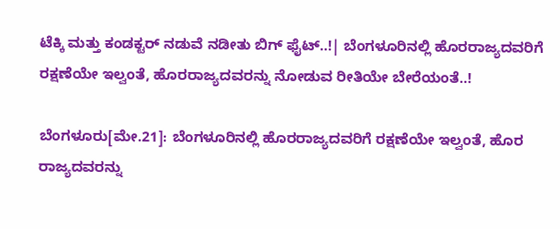ಟೆಕ್ಕಿ ಮತ್ತು ಕಂಡಕ್ಟರ್ ನಡುವೆ ನಡೀತು ಬಿಗ್ ಫೈಟ್..!| ಬೆಂಗಳೂರಿನಲ್ಲಿ ಹೊರರಾಜ್ಯದವರಿಗೆ ರಕ್ಷಣೆಯೇ ಇಲ್ವಂತೆ, ಹೊರರಾಜ್ಯದವರನ್ನು ನೋಡುವ ರೀತಿಯೇ ಬೇರೆಯಂತೆ..!

ಬೆಂಗಳೂರು[ಮೇ.21]: ಬೆಂಗಳೂರಿನಲ್ಲಿ ಹೊರರಾಜ್ಯದವರಿಗೆ ರಕ್ಷಣೆಯೇ ಇಲ್ವಂತೆ, ಹೊರ ರಾಜ್ಯದವರನ್ನು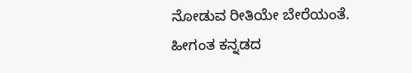ನೋಡುವ ರೀತಿಯೇ ಬೇರೆಯಂತೆ. ಹೀಗಂತ ಕನ್ನಡದ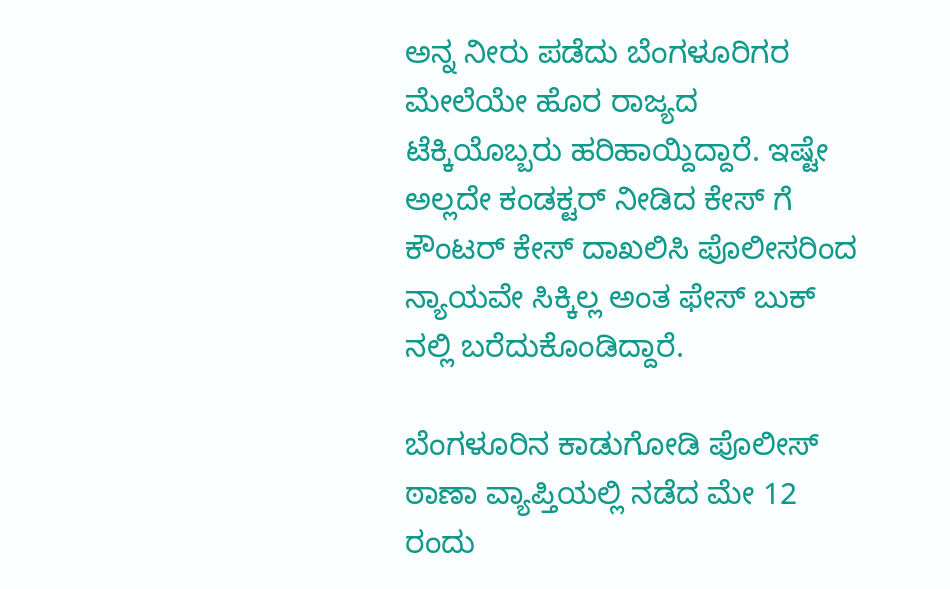ಅನ್ನ ನೀರು ಪಡೆದು ಬೆಂಗಳೂರಿಗರ ಮೇಲೆಯೇ ಹೊರ ರಾಜ್ಯದ ಟೆಕ್ಕಿಯೊಬ್ಬರು ಹರಿಹಾಯ್ದಿದ್ದಾರೆ. ಇಷ್ಟೇ ಅಲ್ಲದೇ ಕಂಡಕ್ಟರ್ ನೀಡಿದ ಕೇಸ್ ಗೆ ಕೌಂಟರ್ ಕೇಸ್ ದಾಖಲಿಸಿ ಪೊಲೀಸರಿಂದ ನ್ಯಾಯವೇ‌ ಸಿಕ್ಕಿಲ್ಲ ಅಂತ ಫೇಸ್ ಬುಕ್ ನಲ್ಲಿ ಬರೆದುಕೊಂಡಿದ್ದಾರೆ.

ಬೆಂಗಳೂರಿನ ಕಾಡುಗೋಡಿ ಪೊಲೀಸ್ ಠಾಣಾ ವ್ಯಾಪ್ತಿಯಲ್ಲಿ ನಡೆದ ಮೇ 12 ರಂದು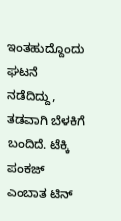ಇಂತಹುದ್ದೊಂದು ಘಟನೆ ನಡೆದಿದ್ದು, ತಡವಾಗಿ ಬೆಳಕಿಗೆ ಬಂದಿದೆ. ಟೆಕ್ಕಿ ಪಂಕಜ್  ಎಂಬಾತ ಟಿನ್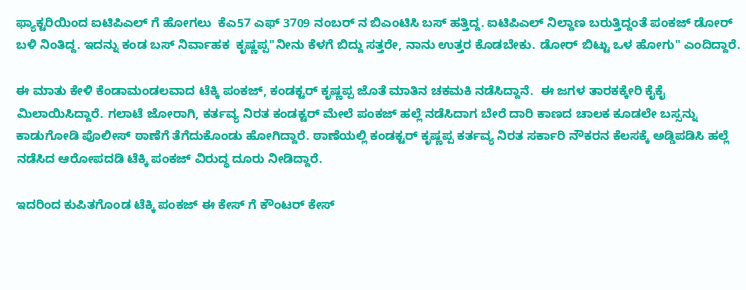ಫ್ಯಾಕ್ಟರಿಯಿಂದ ಐಟಿಪಿಎಲ್ ಗೆ ಹೋಗಲು  ಕೆಎ57 ಎಫ್ 3709 ನಂಬರ್ ನ ಬಿಎಂಟಿಸಿ ಬಸ್ ಹತ್ತಿದ್ದ. ಐಟಿಪಿಎಲ್ ನಿಲ್ದಾಣ ಬರುತ್ತಿದ್ದಂತೆ ಪಂಕಜ್ ಡೋರ್ ಬಳಿ ನಿಂತಿದ್ದ. ಇದನ್ನು ಕಂಡ ಬಸ್ ನಿರ್ವಾಹಕ  ಕೃಷ್ಣಪ್ಪ"ನೀನು ಕೆಳಗೆ ಬಿದ್ದು ಸತ್ತರೇ, ನಾನು ಉತ್ತರ ಕೊಡಬೇಕು. ಡೋರ್ ಬಿಟ್ಟು ಒಳ ಹೋಗು" ಎಂದಿದ್ದಾರೆ.

ಈ ಮಾತು ಕೇಳಿ ಕೆಂಡಾಮಂಡಲವಾದ ಟೆಕ್ಕಿ ಪಂಕಜ್, ಕಂಡಕ್ಟರ್ ಕೃಷ್ಣಪ್ಪ ಜೊತೆ ಮಾತಿನ ಚಕಮಕಿ ನಡೆಸಿದ್ದಾನೆ.  ಈ ಜಗಳ ತಾರಕಕ್ಕೇರಿ ಕೈಕೈ ಮಿಲಾಯಿಸಿದ್ದಾರೆ. ಗಲಾಟೆ ಜೋರಾಗಿ, ಕರ್ತವ್ಯ ನಿರತ ಕಂಡಕ್ಟರ್ ಮೇಲೆ ಪಂಕಜ್ ಹಲ್ಲೆ ನಡೆಸಿದಾಗ ಬೇರೆ ದಾರಿ ಕಾಣದ ಚಾಲಕ ಕೂಡಲೇ ಬಸ್ಸನ್ನು ಕಾಡುಗೋಡಿ ಪೊಲೀಸ್ ಠಾಣೆಗೆ ತೆಗೆದುಕೊಂಡು ಹೋಗಿದ್ದಾರೆ. ಠಾಣೆಯಲ್ಲಿ ಕಂಡಕ್ಟರ್ ಕೃಷ್ಣಪ್ಪ ಕರ್ತವ್ಯ ನಿರತ ಸರ್ಕಾರಿ ನೌಕರನ ಕೆಲಸಕ್ಕೆ ಅಡ್ಡಿಪಡಿಸಿ ಹಲ್ಲೆ ನಡೆಸಿದ ಆರೋಪದಡಿ ಟೆಕ್ಕಿ ಪಂಕಜ್ ವಿರುದ್ಧ ದೂರು ನೀಡಿದ್ದಾರೆ.

ಇದರಿಂದ ಕುಪಿತಗೊಂಡ ಟೆಕ್ಕಿ ಪಂಕಜ್ ಈ ಕೇಸ್ ಗೆ ಕೌಂಟರ್ ಕೇಸ್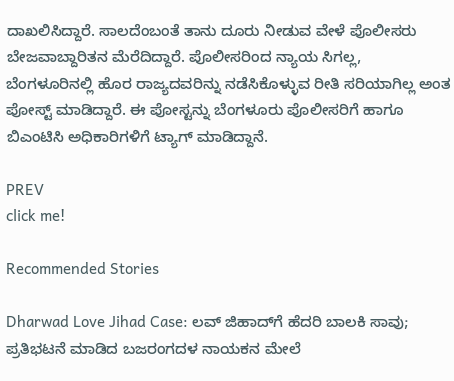ದಾಖಲಿಸಿದ್ದಾರೆ. ಸಾಲದೆಂಬಂತೆ ತಾನು ದೂರು ನೀಡುವ ವೇಳೆ ಪೊಲೀಸರು ಬೇಜವಾಬ್ದಾರಿತನ ಮೆರೆದಿದ್ದಾರೆ. ಪೊಲೀಸರಿಂದ ನ್ಯಾಯ ಸಿಗಲ್ಲ, ಬೆಂಗಳೂರಿನಲ್ಲಿ ಹೊರ ರಾಜ್ಯದವರಿನ್ನು ನಡೆಸಿಕೊಳ್ಳುವ ರೀತಿ ಸರಿಯಾಗಿಲ್ಲ ಅಂತ ಪೋಸ್ಟ್ ಮಾಡಿದ್ದಾರೆ. ಈ ಪೋಸ್ಟನ್ನು ಬೆಂಗಳೂರು ಪೊಲೀಸರಿಗೆ ಹಾಗೂ ಬಿಎಂಟಿಸಿ ಅಧಿಕಾರಿಗಳಿಗೆ ಟ್ಯಾಗ್ ಮಾಡಿದ್ದಾನೆ.

PREV
click me!

Recommended Stories

Dharwad Love Jihad Case: ಲವ್ ಜಿಹಾದ್‌ಗೆ ಹೆದರಿ ಬಾಲಕಿ ಸಾವು; ಪ್ರತಿಭಟನೆ ಮಾಡಿದ ಬಜರಂಗದಳ ನಾಯಕನ ಮೇಲೆ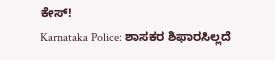ಕೇಸ್!
Karnataka Police: ಶಾಸಕರ ಶಿಫಾರಸಿಲ್ಲದೆ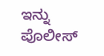ಇನ್ನು ಪೊಲೀಸ್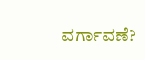ವರ್ಗಾವಣೆ?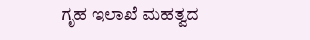ಗೃಹ ಇಲಾಖೆ ಮಹತ್ವದ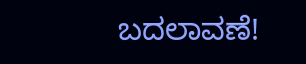ಬದಲಾವಣೆ!